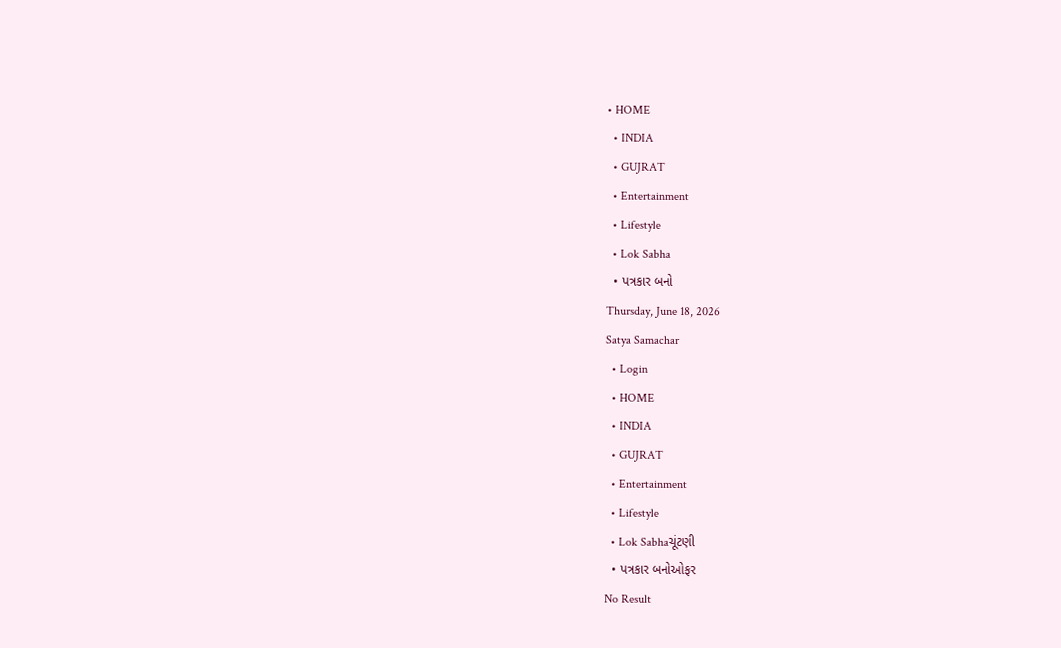• HOME
  • INDIA
  • GUJRAT
  • Entertainment
  • Lifestyle
  • Lok Sabha
  • પત્રકાર બનો
Thursday, June 18, 2026
Satya Samachar
  • Login
  • HOME
  • INDIA
  • GUJRAT
  • Entertainment
  • Lifestyle
  • Lok Sabhaચૂંટણી
  • પત્રકાર બનોઓફર
No Result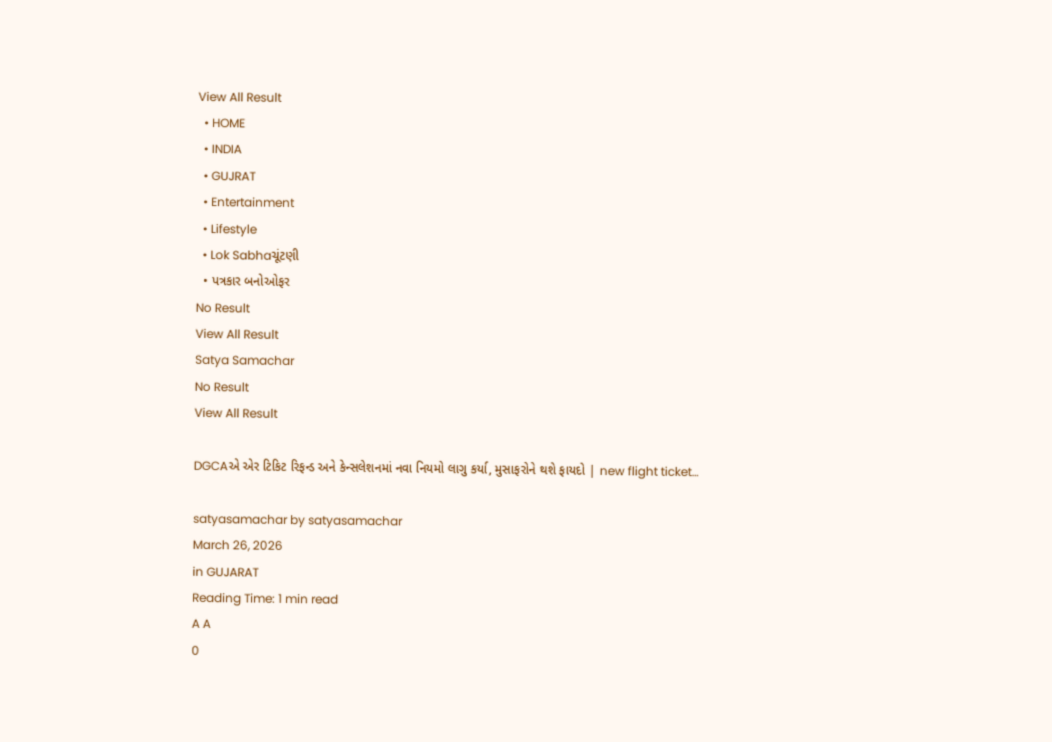View All Result
  • HOME
  • INDIA
  • GUJRAT
  • Entertainment
  • Lifestyle
  • Lok Sabhaચૂંટણી
  • પત્રકાર બનોઓફર
No Result
View All Result
Satya Samachar
No Result
View All Result

DGCAએ એર ટિકિટ રિફન્ડ અને કેન્સલેશનમાં નવા નિયમો લાગુ કર્યા, મુસાફરોને થશે ફાયદો | new flight ticket…

satyasamachar by satyasamachar
March 26, 2026
in GUJARAT
Reading Time: 1 min read
A A
0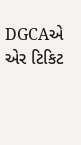DGCAએ એર ટિકિટ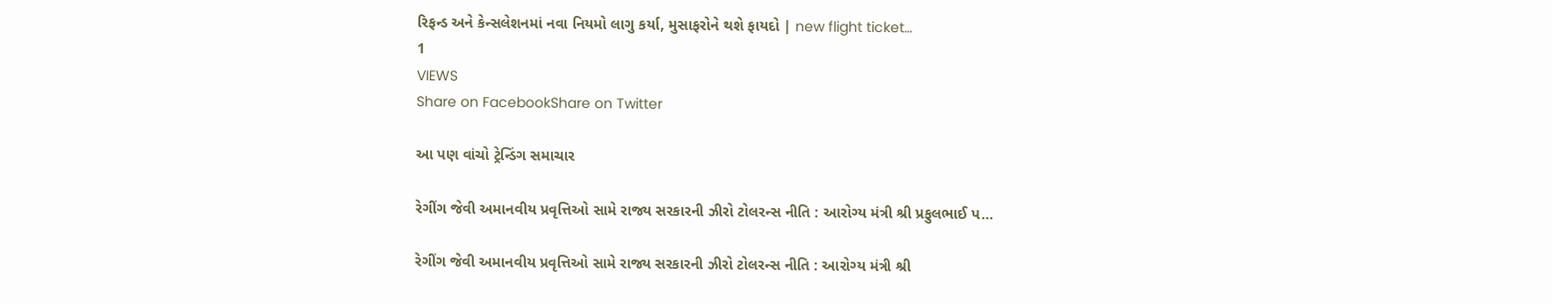રિફન્ડ અને કેન્સલેશનમાં નવા નિયમો લાગુ કર્યા, મુસાફરોને થશે ફાયદો | new flight ticket…
1
VIEWS
Share on FacebookShare on Twitter

આ પણ વાંચો ટ્રેન્ડિંગ સમાચાર

રેગીંગ જેવી અમાનવીય પ્રવૃત્તિઓ સામે રાજ્ય સરકારની ઝીરો ટોલરન્સ નીતિ : આરોગ્ય મંત્રી શ્રી પ્રફુલભાઈ પ…

રેગીંગ જેવી અમાનવીય પ્રવૃત્તિઓ સામે રાજ્ય સરકારની ઝીરો ટોલરન્સ નીતિ : આરોગ્ય મંત્રી શ્રી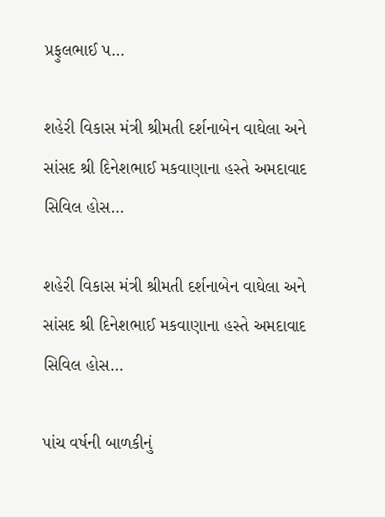પ્રફુલભાઈ પ…

શહેરી વિકાસ મંત્રી શ્રીમતી દર્શનાબેન વાઘેલા અને સાંસદ શ્રી દિનેશભાઈ મકવાણાના હસ્તે અમદાવાદ સિવિલ હોસ…

શહેરી વિકાસ મંત્રી શ્રીમતી દર્શનાબેન વાઘેલા અને સાંસદ શ્રી દિનેશભાઈ મકવાણાના હસ્તે અમદાવાદ સિવિલ હોસ…

પાંચ વર્ષની બાળકીનું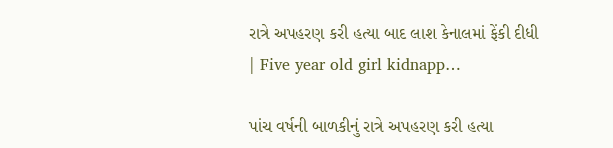રાત્રે અપહરણ કરી હત્યા બાદ લાશ કેનાલમાં ફેંકી દીધી | Five year old girl kidnapp…

પાંચ વર્ષની બાળકીનું રાત્રે અપહરણ કરી હત્યા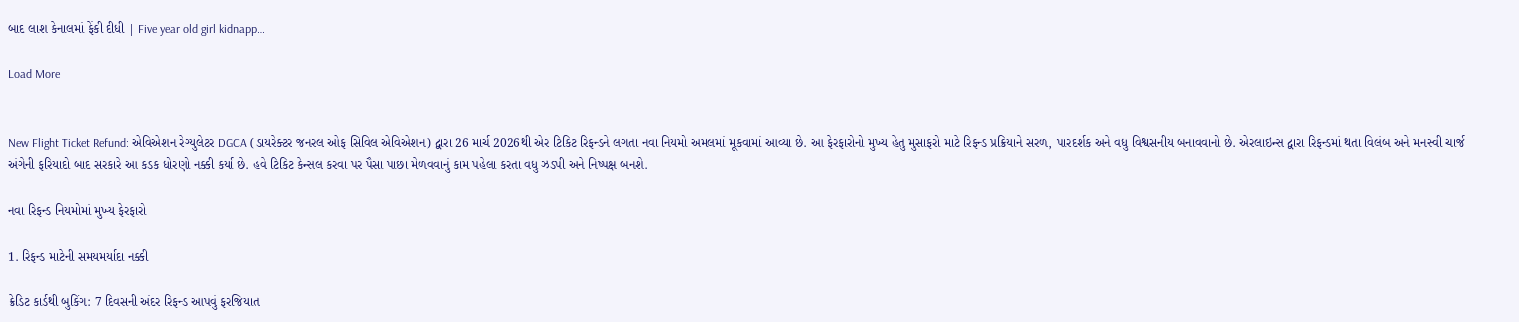બાદ લાશ કેનાલમાં ફેંકી દીધી | Five year old girl kidnapp…

Load More


New Flight Ticket Refund: એવિએશન રેગ્યુલેટર DGCA (ડાયરેક્ટર જનરલ ઓફ સિવિલ એવિએશન) દ્વારા 26 માર્ચ 2026થી એર ટિકિટ રિફન્ડને લગતા નવા નિયમો અમલમાં મૂકવામાં આવ્યા છે. આ ફેરફારોનો મુખ્ય હેતુ મુસાફરો માટે રિફન્ડ પ્રક્રિયાને સરળ, પારદર્શક અને વધુ વિશ્વસનીય બનાવવાનો છે. એરલાઇન્સ દ્વારા રિફન્ડમાં થતા વિલંબ અને મનસ્વી ચાર્જ અંગેની ફરિયાદો બાદ સરકારે આ કડક ધોરણો નક્કી કર્યા છે. હવે ટિકિટ કેન્સલ કરવા પર પૈસા પાછા મેળવવાનું કામ પહેલા કરતા વધુ ઝડપી અને નિષ્પક્ષ બનશે.

નવા રિફન્ડ નિયમોમાં મુખ્ય ફેરફારો

1. રિફન્ડ માટેની સમયમર્યાદા નક્કી

ક્રેડિટ કાર્ડથી બુકિંગ: 7 દિવસની અંદર રિફન્ડ આપવું ફરજિયાત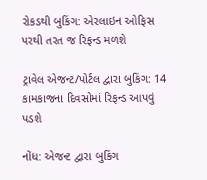રોકડથી બુકિંગ: એરલાઇન ઓફિસ પરથી તરત જ રિફન્ડ મળશે

ટ્રાવેલ એજન્ટ/પોર્ટલ દ્વારા બુકિંગ: 14 કામકાજના દિવસોમાં રિફન્ડ આપવું પડશે

નોંધ: એજન્ટ દ્વારા બુકિંગ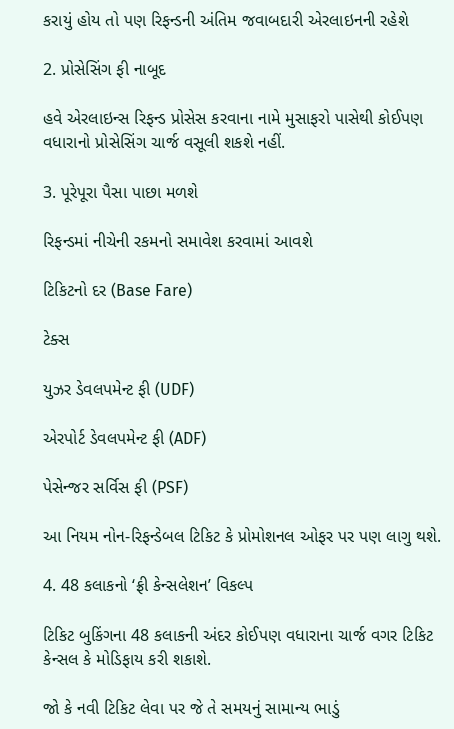કરાયું હોય તો પણ રિફન્ડની અંતિમ જવાબદારી એરલાઇનની રહેશે

2. પ્રોસેસિંગ ફી નાબૂદ

હવે એરલાઇન્સ રિફન્ડ પ્રોસેસ કરવાના નામે મુસાફરો પાસેથી કોઈપણ વધારાનો પ્રોસેસિંગ ચાર્જ વસૂલી શકશે નહીં.

3. પૂરેપૂરા પૈસા પાછા મળશે

રિફન્ડમાં નીચેની રકમનો સમાવેશ કરવામાં આવશે

ટિકિટનો દર (Base Fare)

ટેક્સ

યુઝર ડેવલપમેન્ટ ફી (UDF)

એરપોર્ટ ડેવલપમેન્ટ ફી (ADF)

પેસેન્જર સર્વિસ ફી (PSF)

આ નિયમ નોન-રિફન્ડેબલ ટિકિટ કે પ્રોમોશનલ ઓફર પર પણ લાગુ થશે.

4. 48 કલાકનો ‘ફ્રી કેન્સલેશન’ વિકલ્પ

ટિકિટ બુકિંગના 48 કલાકની અંદર કોઈપણ વધારાના ચાર્જ વગર ટિકિટ કેન્સલ કે મોડિફાય કરી શકાશે.

જો કે નવી ટિકિટ લેવા પર જે તે સમયનું સામાન્ય ભાડું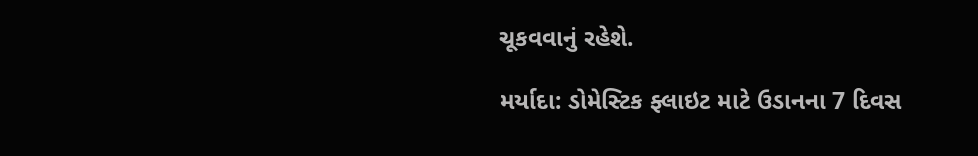ચૂકવવાનું રહેશે.

મર્યાદા: ડોમેસ્ટિક ફ્લાઇટ માટે ઉડાનના 7 દિવસ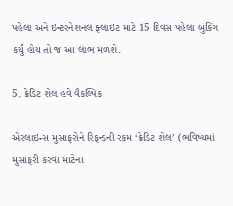પહેલા અને ઇન્ટરનેશનલ ફ્લાઇટ માટે 15 દિવસ પહેલા બુકિંગ કર્યું હોય તો જ આ લાભ મળશે.

5. ક્રેડિટ શેલ હવે વૈકલ્પિક

એરલાઇન્સ મુસાફરોને રિફન્ડની રકમ ‘ક્રેડિટ શેલ’ (ભવિષ્યમાં મુસાફરી કરવા માટેના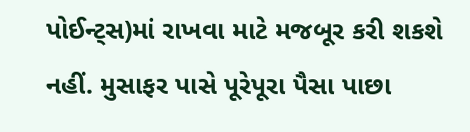પોઈન્ટ્સ)માં રાખવા માટે મજબૂર કરી શકશે નહીં. મુસાફર પાસે પૂરેપૂરા પૈસા પાછા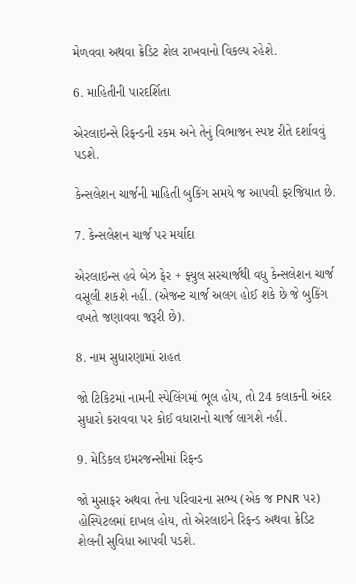મેળવવા અથવા ક્રેડિટ શેલ રાખવાનો વિકલ્પ રહેશે.

6. માહિતીની પારદર્શિતા

એરલાઇન્સે રિફન્ડની રકમ અને તેનું વિભાજન સ્પષ્ટ રીતે દર્શાવવું પડશે.

કેન્સલેશન ચાર્જની માહિતી બુકિંગ સમયે જ આપવી ફરજિયાત છે.

7. કેન્સલેશન ચાર્જ પર મર્યાદા

એરલાઇન્સ હવે બેઝ ફેર + ફ્યુલ સરચાર્જથી વધુ કેન્સલેશન ચાર્જ વસૂલી શકશે નહીં. (એજન્ટ ચાર્જ અલગ હોઈ શકે છે જે બુકિંગ વખતે જણાવવા જરૂરી છે).

8. નામ સુધારણામાં રાહત

જો ટિકિટમાં નામની સ્પેલિંગમાં ભૂલ હોય, તો 24 કલાકની અંદર સુધારો કરાવવા પર કોઈ વધારાનો ચાર્જ લાગશે નહીં.

9. મેડિકલ ઇમરજન્સીમાં રિફન્ડ

જો મુસાફર અથવા તેના પરિવારના સભ્ય (એક જ PNR પર) હોસ્પિટલમાં દાખલ હોય, તો એરલાઇને રિફન્ડ અથવા ક્રેડિટ શેલની સુવિધા આપવી પડશે.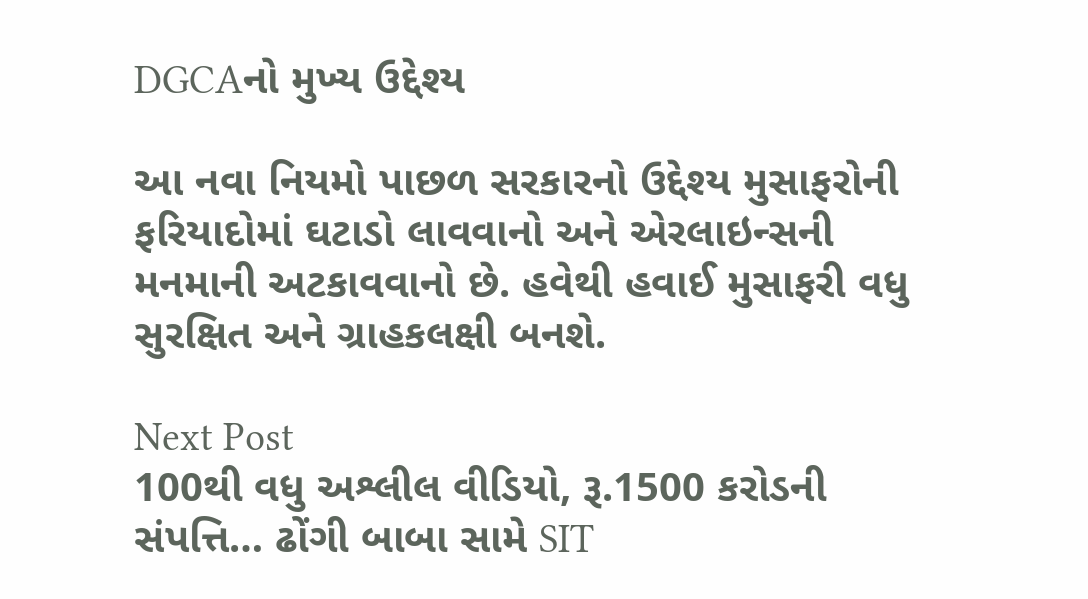DGCAનો મુખ્ય ઉદ્દેશ્ય

આ નવા નિયમો પાછળ સરકારનો ઉદ્દેશ્ય મુસાફરોની ફરિયાદોમાં ઘટાડો લાવવાનો અને એરલાઇન્સની મનમાની અટકાવવાનો છે. હવેથી હવાઈ મુસાફરી વધુ સુરક્ષિત અને ગ્રાહકલક્ષી બનશે.

Next Post
100થી વધુ અશ્લીલ વીડિયો, રૂ.1500 કરોડની સંપત્તિ… ઢોંગી બાબા સામે SIT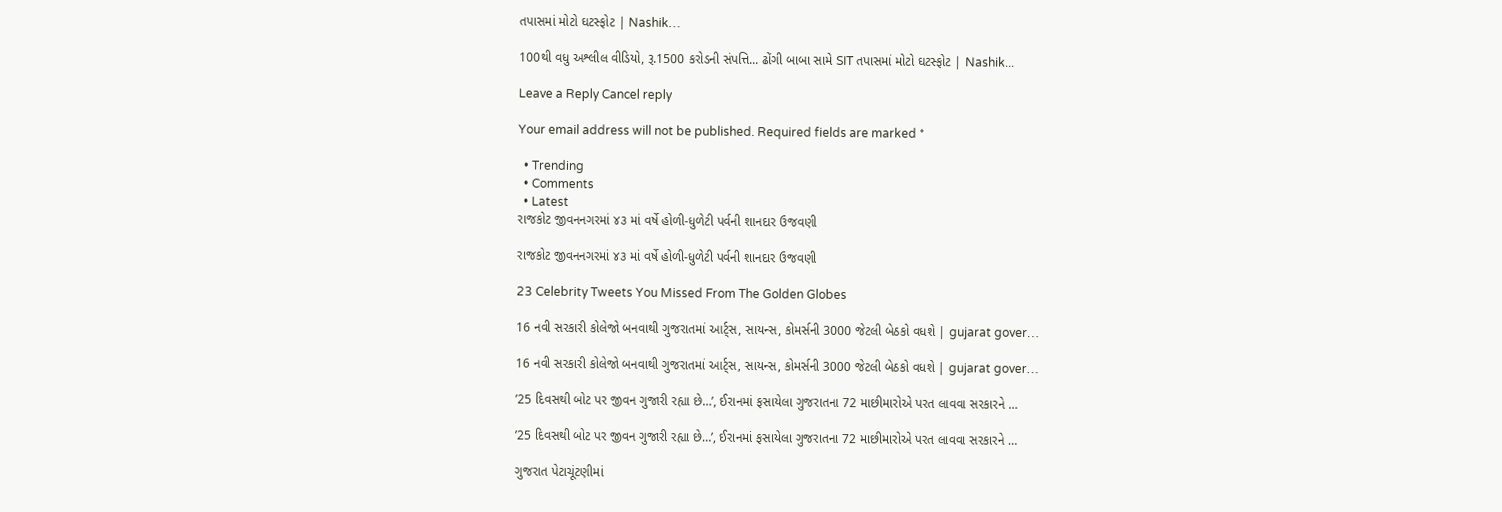તપાસમાં મોટો ઘટસ્ફોટ | Nashik…

100થી વધુ અશ્લીલ વીડિયો, રૂ.1500 કરોડની સંપત્તિ... ઢોંગી બાબા સામે SIT તપાસમાં મોટો ઘટસ્ફોટ | Nashik...

Leave a Reply Cancel reply

Your email address will not be published. Required fields are marked *

  • Trending
  • Comments
  • Latest
રાજકોટ જીવનનગરમાં ૪૩ માં વર્ષે હોળી-ધુળેટી પર્વની શાનદાર ઉજવણી

રાજકોટ જીવનનગરમાં ૪૩ માં વર્ષે હોળી-ધુળેટી પર્વની શાનદાર ઉજવણી

23 Celebrity Tweets You Missed From The Golden Globes

16 નવી સરકારી કોલેજો બનવાથી ગુજરાતમાં આર્ટ્સ, સાયન્સ, કોમર્સની 3000 જેટલી બેઠકો વધશે | gujarat gover…

16 નવી સરકારી કોલેજો બનવાથી ગુજરાતમાં આર્ટ્સ, સાયન્સ, કોમર્સની 3000 જેટલી બેઠકો વધશે | gujarat gover…

’25 દિવસથી બોટ પર જીવન ગુજારી રહ્યા છે…’, ઈરાનમાં ફસાયેલા ગુજરાતના 72 માછીમારોએ પરત લાવવા સરકારને …

’25 દિવસથી બોટ પર જીવન ગુજારી રહ્યા છે…’, ઈરાનમાં ફસાયેલા ગુજરાતના 72 માછીમારોએ પરત લાવવા સરકારને …

ગુજરાત પેટાચૂંટણીમાં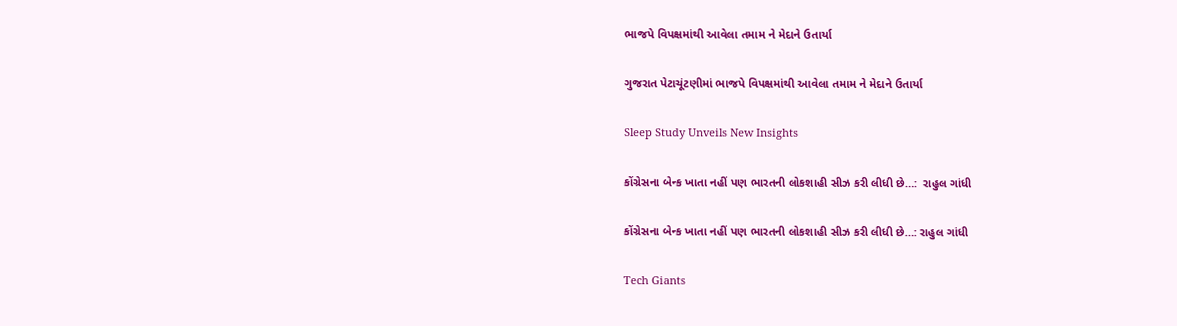ભાજપે વિપક્ષમાંથી આવેલા તમામ ને મેદાને ઉતાર્યા

ગુજરાત પેટાચૂંટણીમાં ભાજપે વિપક્ષમાંથી આવેલા તમામ ને મેદાને ઉતાર્યા

Sleep Study Unveils New Insights

કોંગ્રેસના બેન્ક ખાતા નહીં પણ ભારતની લોકશાહી સીઝ કરી લીધી છે…:  રાહુલ ગાંધી

કોંગ્રેસના બેન્ક ખાતા નહીં પણ ભારતની લોકશાહી સીઝ કરી લીધી છે…: રાહુલ ગાંધી

Tech Giants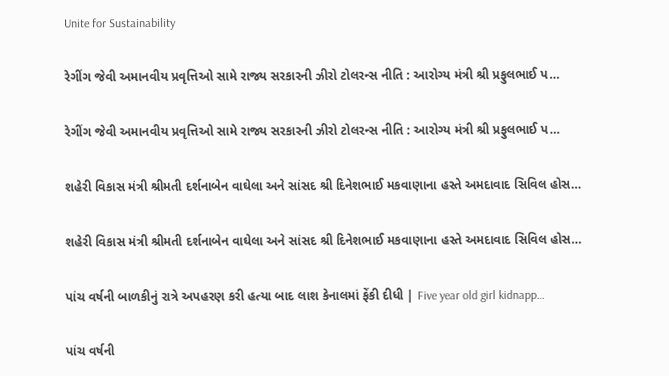Unite for Sustainability

રેગીંગ જેવી અમાનવીય પ્રવૃત્તિઓ સામે રાજ્ય સરકારની ઝીરો ટોલરન્સ નીતિ : આરોગ્ય મંત્રી શ્રી પ્રફુલભાઈ પ…

રેગીંગ જેવી અમાનવીય પ્રવૃત્તિઓ સામે રાજ્ય સરકારની ઝીરો ટોલરન્સ નીતિ : આરોગ્ય મંત્રી શ્રી પ્રફુલભાઈ પ…

શહેરી વિકાસ મંત્રી શ્રીમતી દર્શનાબેન વાઘેલા અને સાંસદ શ્રી દિનેશભાઈ મકવાણાના હસ્તે અમદાવાદ સિવિલ હોસ…

શહેરી વિકાસ મંત્રી શ્રીમતી દર્શનાબેન વાઘેલા અને સાંસદ શ્રી દિનેશભાઈ મકવાણાના હસ્તે અમદાવાદ સિવિલ હોસ…

પાંચ વર્ષની બાળકીનું રાત્રે અપહરણ કરી હત્યા બાદ લાશ કેનાલમાં ફેંકી દીધી | Five year old girl kidnapp…

પાંચ વર્ષની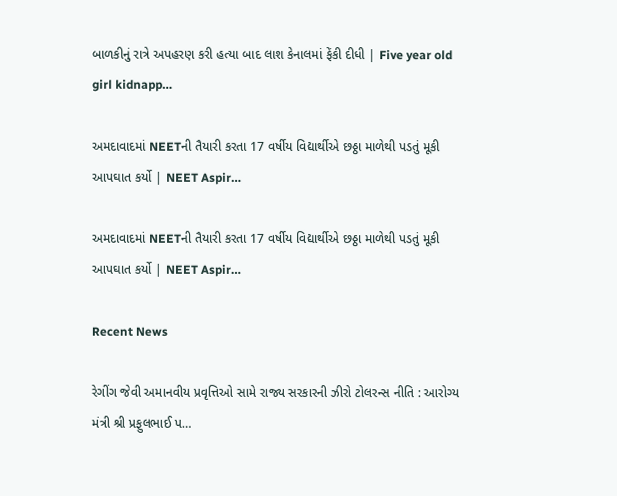બાળકીનું રાત્રે અપહરણ કરી હત્યા બાદ લાશ કેનાલમાં ફેંકી દીધી | Five year old girl kidnapp…

અમદાવાદમાં NEETની તૈયારી કરતા 17 વર્ષીય વિદ્યાર્થીએ છઠ્ઠા માળેથી પડતું મૂકી આપઘાત કર્યો | NEET Aspir…

અમદાવાદમાં NEETની તૈયારી કરતા 17 વર્ષીય વિદ્યાર્થીએ છઠ્ઠા માળેથી પડતું મૂકી આપઘાત કર્યો | NEET Aspir…

Recent News

રેગીંગ જેવી અમાનવીય પ્રવૃત્તિઓ સામે રાજ્ય સરકારની ઝીરો ટોલરન્સ નીતિ : આરોગ્ય મંત્રી શ્રી પ્રફુલભાઈ પ…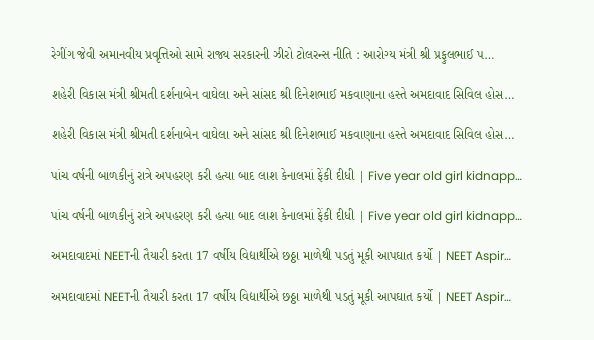રેગીંગ જેવી અમાનવીય પ્રવૃત્તિઓ સામે રાજ્ય સરકારની ઝીરો ટોલરન્સ નીતિ : આરોગ્ય મંત્રી શ્રી પ્રફુલભાઈ પ…

શહેરી વિકાસ મંત્રી શ્રીમતી દર્શનાબેન વાઘેલા અને સાંસદ શ્રી દિનેશભાઈ મકવાણાના હસ્તે અમદાવાદ સિવિલ હોસ…

શહેરી વિકાસ મંત્રી શ્રીમતી દર્શનાબેન વાઘેલા અને સાંસદ શ્રી દિનેશભાઈ મકવાણાના હસ્તે અમદાવાદ સિવિલ હોસ…

પાંચ વર્ષની બાળકીનું રાત્રે અપહરણ કરી હત્યા બાદ લાશ કેનાલમાં ફેંકી દીધી | Five year old girl kidnapp…

પાંચ વર્ષની બાળકીનું રાત્રે અપહરણ કરી હત્યા બાદ લાશ કેનાલમાં ફેંકી દીધી | Five year old girl kidnapp…

અમદાવાદમાં NEETની તૈયારી કરતા 17 વર્ષીય વિદ્યાર્થીએ છઠ્ઠા માળેથી પડતું મૂકી આપઘાત કર્યો | NEET Aspir…

અમદાવાદમાં NEETની તૈયારી કરતા 17 વર્ષીય વિદ્યાર્થીએ છઠ્ઠા માળેથી પડતું મૂકી આપઘાત કર્યો | NEET Aspir…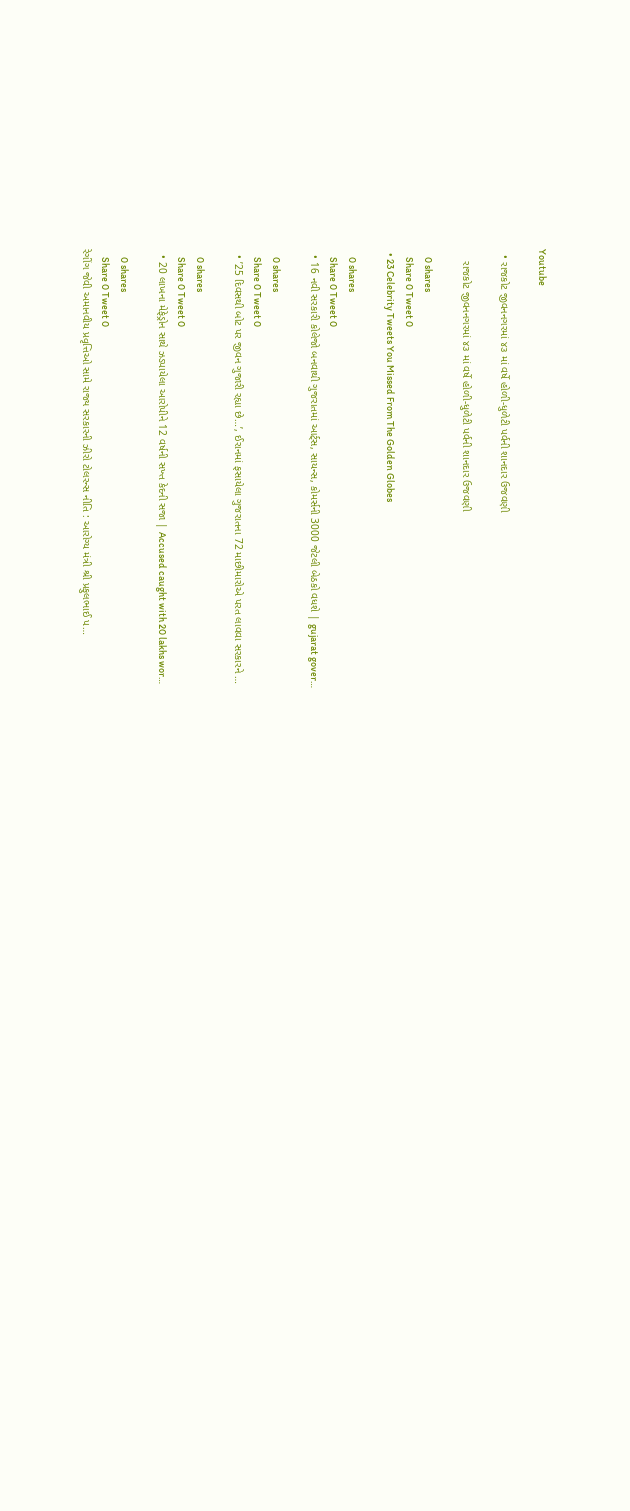Youtube

  • રાજકોટ જીવનનગરમાં ૪૩ માં વર્ષે હોળી-ધુળેટી પર્વની શાનદાર ઉજવણી

    રાજકોટ જીવનનગરમાં ૪૩ માં વર્ષે હોળી-ધુળેટી પર્વની શાનદાર ઉજવણી

    0 shares
    Share 0 Tweet 0
  • 23 Celebrity Tweets You Missed From The Golden Globes

    0 shares
    Share 0 Tweet 0
  • 16 નવી સરકારી કોલેજો બનવાથી ગુજરાતમાં આર્ટ્સ, સાયન્સ, કોમર્સની 3000 જેટલી બેઠકો વધશે | gujarat gover…

    0 shares
    Share 0 Tweet 0
  • ’25 દિવસથી બોટ પર જીવન ગુજારી રહ્યા છે…’, ઈરાનમાં ફસાયેલા ગુજરાતના 72 માછીમારોએ પરત લાવવા સરકારને …

    0 shares
    Share 0 Tweet 0
  • 20 લાખના મેફેડ્રોન સાથે ઝડપાયેલા આરોપીને 12 વર્ષની સખ્ત કેદની સજા | Accused caught with 20 lakhs wor…

    0 shares
    Share 0 Tweet 0
રેગીંગ જેવી અમાનવીય પ્રવૃત્તિઓ સામે રાજ્ય સરકારની ઝીરો ટોલરન્સ નીતિ : આરોગ્ય મંત્રી શ્રી પ્રફુલભાઈ પ…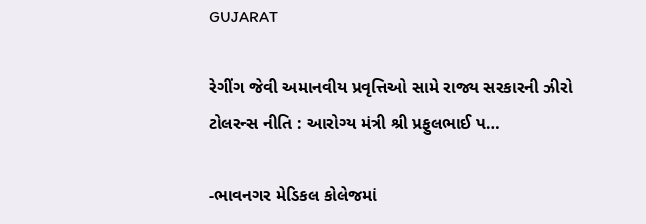GUJARAT

રેગીંગ જેવી અમાનવીય પ્રવૃત્તિઓ સામે રાજ્ય સરકારની ઝીરો ટોલરન્સ નીતિ : આરોગ્ય મંત્રી શ્રી પ્રફુલભાઈ પ…

-ભાવનગર મેડિકલ કોલેજમાં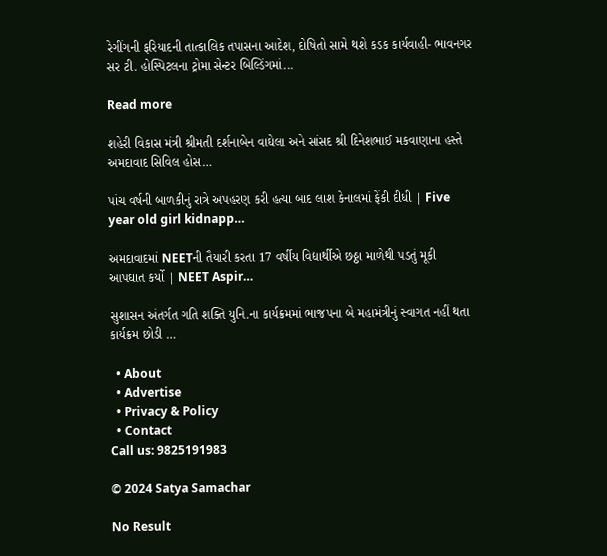રેગીંગની ફરિયાદની તાત્કાલિક તપાસના આદેશ, દોષિતો સામે થશે કડક કાર્યવાહી- ભાવનગર સર ટી. હોસ્પિટલના ટ્રોમા સેન્ટર બિલ્ડિંગમાં...

Read more

શહેરી વિકાસ મંત્રી શ્રીમતી દર્શનાબેન વાઘેલા અને સાંસદ શ્રી દિનેશભાઈ મકવાણાના હસ્તે અમદાવાદ સિવિલ હોસ…

પાંચ વર્ષની બાળકીનું રાત્રે અપહરણ કરી હત્યા બાદ લાશ કેનાલમાં ફેંકી દીધી | Five year old girl kidnapp…

અમદાવાદમાં NEETની તૈયારી કરતા 17 વર્ષીય વિદ્યાર્થીએ છઠ્ઠા માળેથી પડતું મૂકી આપઘાત કર્યો | NEET Aspir…

સુશાસન અંતર્ગત ગતિ શક્તિ યુનિ.ના કાર્યક્રમમાં ભાજપના બે મહામંત્રીનું સ્વાગત નહીં થતા કાર્યક્રમ છોડી …

  • About
  • Advertise
  • Privacy & Policy
  • Contact
Call us: 9825191983

© 2024 Satya Samachar

No Result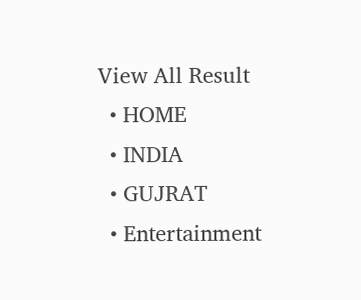View All Result
  • HOME
  • INDIA
  • GUJRAT
  • Entertainment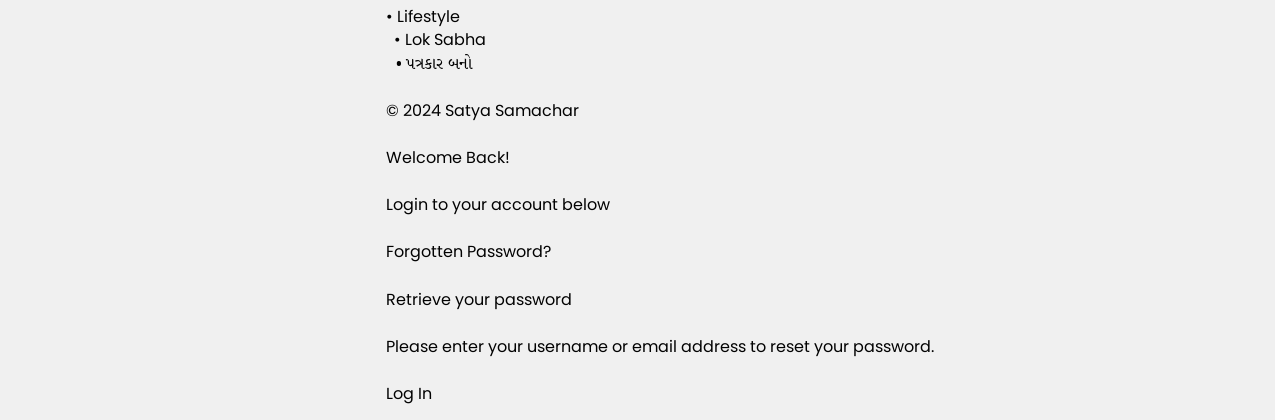• Lifestyle
  • Lok Sabha
  • પત્રકાર બનો

© 2024 Satya Samachar

Welcome Back!

Login to your account below

Forgotten Password?

Retrieve your password

Please enter your username or email address to reset your password.

Log In